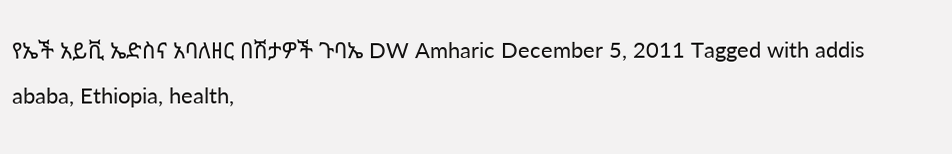የኤች አይቪ ኤድስና አባለዘር በሽታዎች ጉባኤ DW Amharic December 5, 2011 Tagged with addis ababa, Ethiopia, health,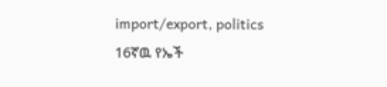import/export, politics 16ኛዉ የኤች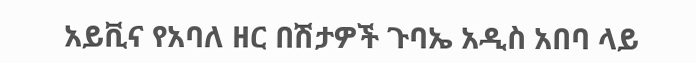አይቪና የአባለ ዘር በሽታዎች ጉባኤ አዲስ አበባ ላይ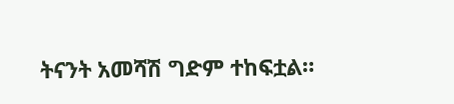ትናንት አመሻሽ ግድም ተከፍቷል።